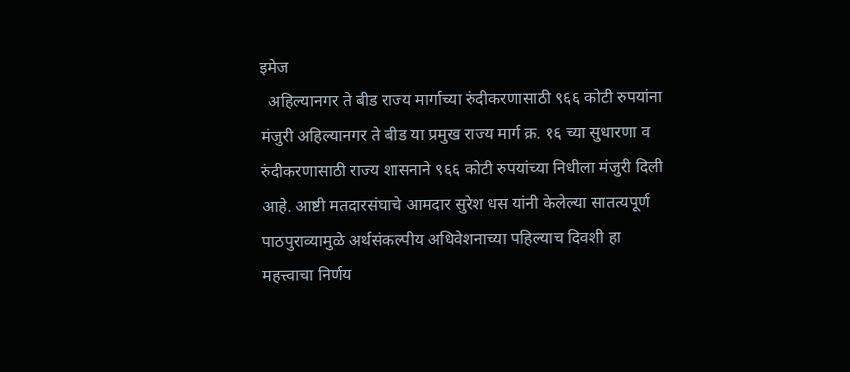इमेज
  अहिल्यानगर ते बीड राज्य मार्गाच्या रुंदीकरणासाठी ९६६ कोटी रुपयांना मंजुरी अहिल्यानगर ते बीड या प्रमुख राज्य मार्ग क्र. १६ च्या सुधारणा व रुंदीकरणासाठी राज्य शासनाने ९६६ कोटी रुपयांच्या निधीला मंजुरी दिली आहे. आष्टी मतदारसंघाचे आमदार सुरेश धस यांनी केलेल्या सातत्यपूर्ण पाठपुराव्यामुळे अर्थसंकल्पीय अधिवेशनाच्या पहिल्याच दिवशी हा महत्त्वाचा निर्णय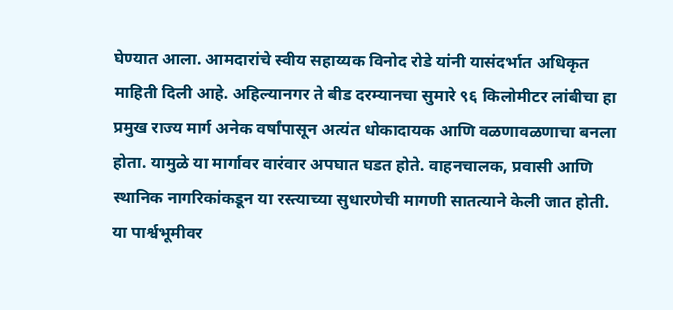घेण्यात आला. आमदारांचे स्वीय सहाय्यक विनोद रोडे यांनी यासंदर्भात अधिकृत माहिती दिली आहे. अहिल्यानगर ते बीड दरम्यानचा सुमारे ९६ किलोमीटर लांबीचा हा प्रमुख राज्य मार्ग अनेक वर्षांपासून अत्यंत धोकादायक आणि वळणावळणाचा बनला होता. यामुळे या मार्गावर वारंवार अपघात घडत होते. वाहनचालक, प्रवासी आणि स्थानिक नागरिकांकडून या रस्त्याच्या सुधारणेची मागणी सातत्याने केली जात होती. या पार्श्वभूमीवर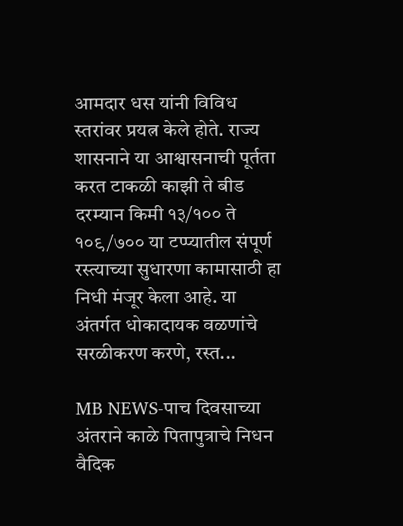आमदार धस यांनी विविध स्तरांवर प्रयत्न केले होते. राज्य शासनाने या आश्वासनाची पूर्तता करत टाकळी काझी ते बीड दरम्यान किमी १३/१०० ते १०९/७०० या टप्प्यातील संपूर्ण रस्त्याच्या सुधारणा कामासाठी हा निधी मंजूर केला आहे. या अंतर्गत धोकादायक वळणांचे सरळीकरण करणे, रस्त...

MB NEWS-पाच दिवसाच्या अंतराने काळे पितापुत्राचे निधन वैदिक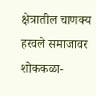क्षेत्रातील चाणक्य हरवले समाजावर शोककळा-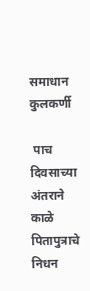समाधान कुलकर्णी

 पाच दिवसाच्या अंतराने काळे पितापुत्राचे निधन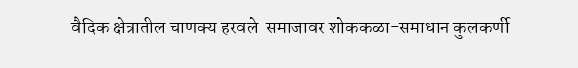वैदिक क्षेत्रातील चाणक्य हरवले  समाजावर शोककळा-समाधान कुलकर्णी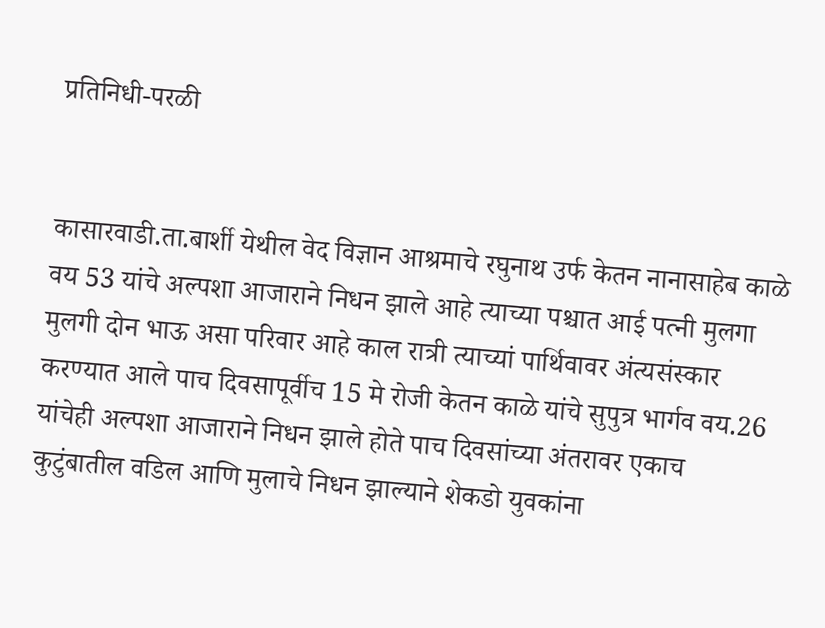प्रतिनिधी-परळी


कासारवाडी.ता.बार्शी येथील वेद विज्ञान आश्रमाचे रघुनाथ उर्फ केतन नानासाहेब काळे वय 53 यांचे अल्पशा आजाराने निधन झाले आहे त्याच्या पश्चात आई पत्नी मुलगा मुलगी दोन भाऊ असा परिवार आहे काल रात्री त्याच्यां पार्थिवावर अंत्यसंस्कार करण्यात आले पाच दिवसापूर्वीच 15 मे रोजी केतन काळे यांचे सुपुत्र भार्गव वय.26 यांचेही अल्पशा आजाराने निधन झाले होते पाच दिवसांच्या अंतरावर एकाच कुटुंबातील वडिल आणि मुलाचे निधन झाल्याने शेकडो युवकांना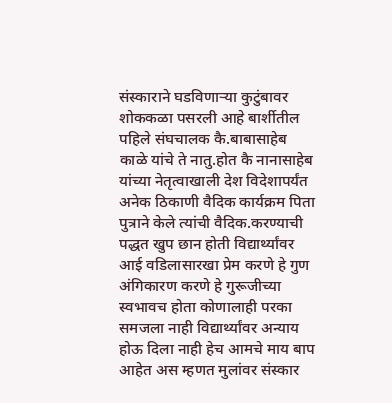संस्काराने घडविणाऱ्या कुटुंबावर शोककळा पसरली आहे बार्शीतील पहिले संघचालक कै.बाबासाहेब काळे यांचे ते नातु.होत कै नानासाहेब यांच्या नेतृत्वाखाली देश विदेशापर्यंत अनेक ठिकाणी वैदिक कार्यक्रम पिता पुत्राने केले त्यांची वैदिक.करण्याची पद्धत खुप छान होती विद्यार्थ्यांवर आई वडिलासारखा प्रेम करणे हे गुण अंगिकारण करणे हे गुरूजीच्या स्वभावच होता कोणालाही परका समजला नाही विद्यार्थ्यांवर अन्याय होऊ दिला नाही हेच आमचे माय बाप आहेत अस म्हणत मुलांवर संस्कार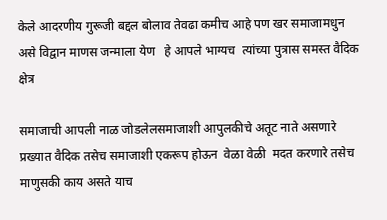केले आदरणीय गुरूजी बद्दल बोलाव तेवढा कमीच आहे पण खर समाजामधुन असे विद्वान माणस जन्माला येण   हे आपले भाग्यच  त्यांच्या पुत्रास समस्त वैदिक क्षेत्र

समाजाची आपली नाळ जोडलेलसमाजाशी आपुलकीचे अतूट नाते असणारे प्रख्यात वैदिक तसेच समाजाशी एकरूप होऊन  वेळा वेळी  मदत करणारे तसेच माणुसकी काय असते याच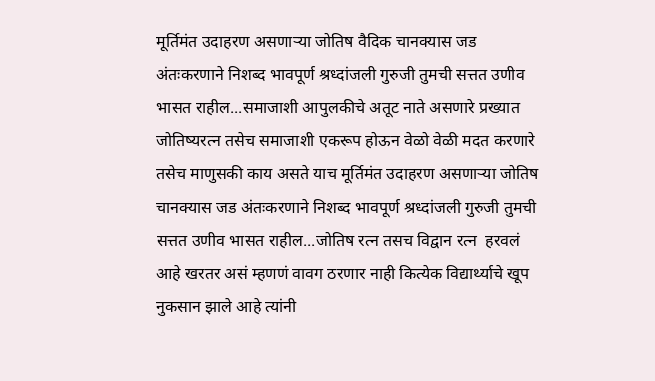मूर्तिमंत उदाहरण असणाऱ्या जोतिष वैदिक चानक्यास जड अंतःकरणाने निशब्द भावपूर्ण श्रध्दांजली गुरुजी तुमची सत्तत उणीव भासत राहील...समाजाशी आपुलकीचे अतूट नाते असणारे प्रख्यात जोतिष्यरत्न तसेच समाजाशी एकरूप होऊन वेळो वेळी मदत करणारे तसेच माणुसकी काय असते याच मूर्तिमंत उदाहरण असणाऱ्या जोतिष चानक्यास जड अंतःकरणाने निशब्द भावपूर्ण श्रध्दांजली गुरुजी तुमची सत्तत उणीव भासत राहील...जोतिष रत्न तसच विद्वान रत्न  हरवलं आहे खरतर असं म्हणणं वावग ठरणार नाही कित्येक विद्यार्थ्याचे खूप नुकसान झाले आहे त्यांनी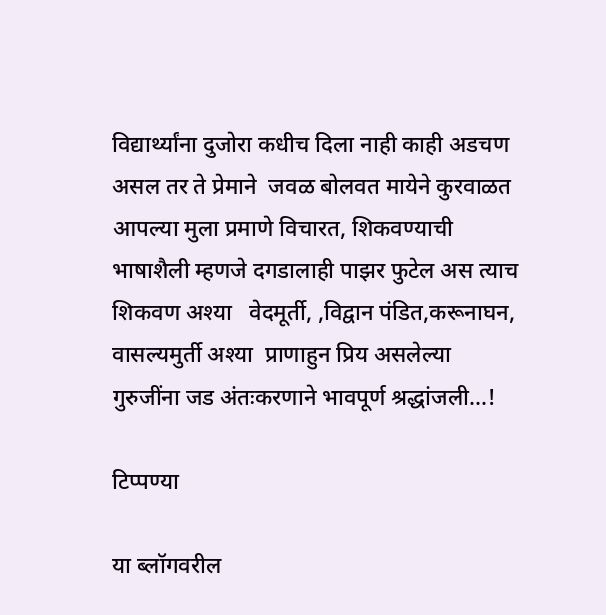विद्यार्थ्यांना दुजोरा कधीच दिला नाही काही अडचण असल तर ते प्रेमाने  जवळ बोलवत मायेने कुरवाळत आपल्या मुला प्रमाणे विचारत, शिकवण्याची भाषाशैली म्हणजे दगडालाही पाझर फुटेल अस त्याच शिकवण अश्या   वेदमूर्ती, ,विद्वान पंडित,करूनाघन, वासल्यमुर्ती अश्या  प्राणाहुन प्रिय असलेल्या  गुरुजींना जड अंतःकरणाने भावपूर्ण श्रद्धांजली...!

टिप्पण्या

या ब्लॉगवरील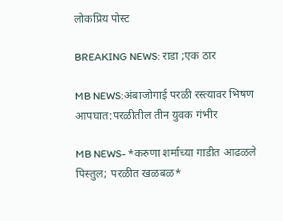लोकप्रिय पोस्ट

BREAKING NEWS: राडा ;एक ठार

MB NEWS:अंबाजोगाई परळी रस्त्यावर भिषण आपघात:परळीतील तीन युवक गंभीर

MB NEWS- *करुणा शर्माच्या गाडीत आढळले पिस्तुल; परळीत खळबळ*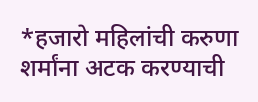*हजारो महिलांची करुणा शर्मांना अटक करण्याची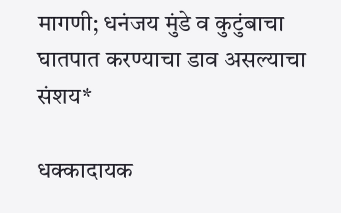मागणी; धनंजय मुंडे व कुटुंबाचा घातपात करण्याचा डाव असल्याचा संशय*

धक्कादायक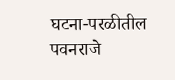घटना-परळीतील पवनराजे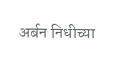अर्बन निधीच्या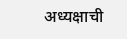अध्यक्षाची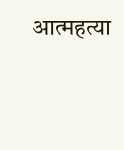आत्महत्या